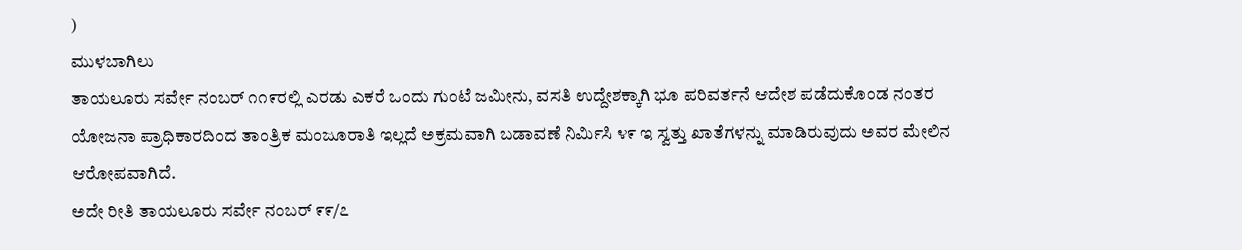)
ಮುಳಬಾಗಿಲು
ತಾಯಲೂರು ಸರ್ವೇ ನಂಬರ್ ೧೧೯ರಲ್ಲಿ ಎರಡು ಎಕರೆ ಒಂದು ಗುಂಟೆ ಜಮೀನು, ವಸತಿ ಉದ್ದೇಶಕ್ಕಾಗಿ ಭೂ ಪರಿವರ್ತನೆ ಆದೇಶ ಪಡೆದುಕೊಂಡ ನಂತರ ಯೋಜನಾ ಪ್ರಾಧಿಕಾರದಿಂದ ತಾಂತ್ರಿಕ ಮಂಜೂರಾತಿ ಇಲ್ಲದೆ ಅಕ್ರಮವಾಗಿ ಬಡಾವಣೆ ನಿರ್ಮಿಸಿ ೪೯ ಇ ಸ್ವತ್ತು ಖಾತೆಗಳನ್ನು ಮಾಡಿರುವುದು ಅವರ ಮೇಲಿನ ಆರೋಪವಾಗಿದೆ.
ಅದೇ ರೀತಿ ತಾಯಲೂರು ಸರ್ವೇ ನಂಬರ್ ೯೯/೭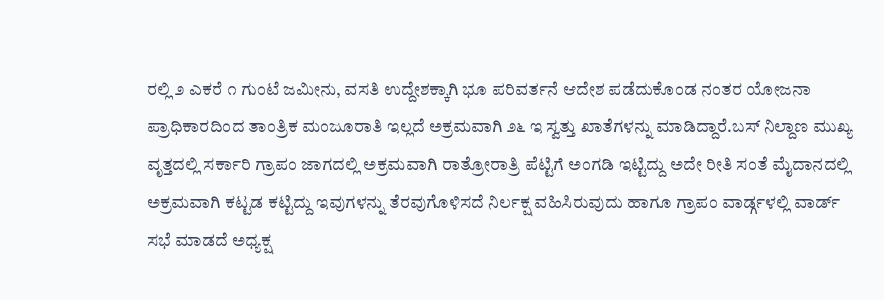ರಲ್ಲಿ ೨ ಎಕರೆ ೧ ಗುಂಟೆ ಜಮೀನು, ವಸತಿ ಉದ್ದೇಶಕ್ಕಾಗಿ ಭೂ ಪರಿವರ್ತನೆ ಆದೇಶ ಪಡೆದುಕೊಂಡ ನಂತರ ಯೋಜನಾ ಪ್ರಾಧಿಕಾರದಿಂದ ತಾಂತ್ರಿಕ ಮಂಜೂರಾತಿ ಇಲ್ಲದೆ ಅಕ್ರಮವಾಗಿ ೨೬ ಇ ಸ್ವತ್ತು ಖಾತೆಗಳನ್ನು ಮಾಡಿದ್ದಾರೆ.ಬಸ್ ನಿಲ್ದಾಣ ಮುಖ್ಯ ವೃತ್ತದಲ್ಲಿ ಸರ್ಕಾರಿ ಗ್ರಾಪಂ ಜಾಗದಲ್ಲಿ ಅಕ್ರಮವಾಗಿ ರಾತ್ರೋರಾತ್ರಿ ಪೆಟ್ಟಿಗೆ ಅಂಗಡಿ ಇಟ್ಟಿದ್ದು ಅದೇ ರೀತಿ ಸಂತೆ ಮೈದಾನದಲ್ಲಿ ಅಕ್ರಮವಾಗಿ ಕಟ್ಟಡ ಕಟ್ಟಿದ್ದು ಇವುಗಳನ್ನು ತೆರವುಗೊಳಿಸದೆ ನಿರ್ಲಕ್ಷ ವಹಿಸಿರುವುದು ಹಾಗೂ ಗ್ರಾಪಂ ವಾರ್ಡ್ಗಳಲ್ಲಿ ವಾರ್ಡ್ ಸಭೆ ಮಾಡದೆ ಅಧ್ಯಕ್ಷ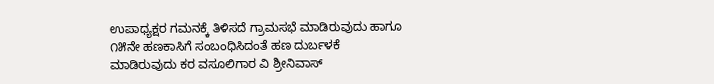ಉಪಾಧ್ಯಕ್ಷರ ಗಮನಕ್ಕೆ ತಿಳಿಸದೆ ಗ್ರಾಮಸಭೆ ಮಾಡಿರುವುದು ಹಾಗೂ ೧೫ನೇ ಹಣಕಾಸಿಗೆ ಸಂಬಂಧಿಸಿದಂತೆ ಹಣ ದುರ್ಬಳಕೆ ಮಾಡಿರುವುದು ಕರ ವಸೂಲಿಗಾರ ವಿ ಶ್ರೀನಿವಾಸ್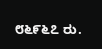೮೬೯೬೭ ರು.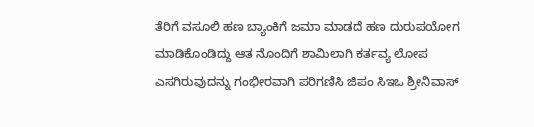ತೆರಿಗೆ ವಸೂಲಿ ಹಣ ಬ್ಯಾಂಕಿಗೆ ಜಮಾ ಮಾಡದೆ ಹಣ ದುರುಪಯೋಗ ಮಾಡಿಕೊಂಡಿದ್ದು ಆತ ನೊಂದಿಗೆ ಶಾಮಿಲಾಗಿ ಕರ್ತವ್ಯ ಲೋಪ ಎಸಗಿರುವುದನ್ನು ಗಂಭೀರವಾಗಿ ಪರಿಗಣಿಸಿ ಜಿಪಂ ಸಿಇಒ ಶ್ರೀನಿವಾಸ್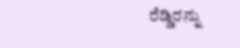ರೆಡ್ಡಿರನ್ನು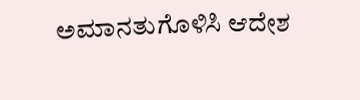ಅಮಾನತುಗೊಳಿಸಿ ಆದೇಶ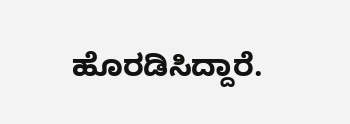ಹೊರಡಿಸಿದ್ದಾರೆ.